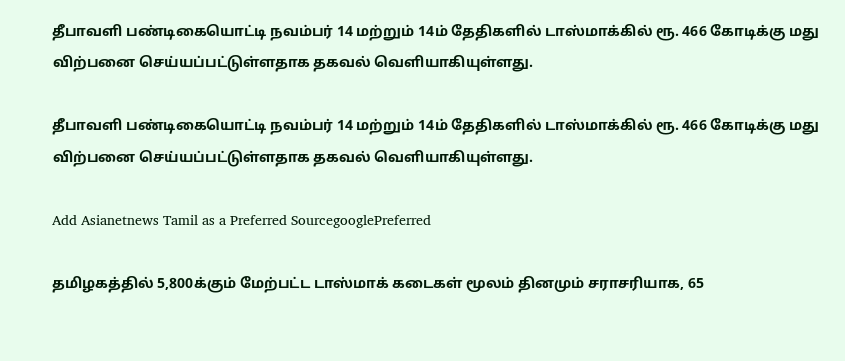தீபாவளி பண்டிகையொட்டி நவம்பர் 14 மற்றும் 14ம் தேதிகளில் டாஸ்மாக்கில் ரூ. 466 கோடிக்கு மது விற்பனை செய்யப்பட்டுள்ளதாக தகவல் வெளியாகியுள்ளது.

தீபாவளி பண்டிகையொட்டி நவம்பர் 14 மற்றும் 14ம் தேதிகளில் டாஸ்மாக்கில் ரூ. 466 கோடிக்கு மது விற்பனை செய்யப்பட்டுள்ளதாக தகவல் வெளியாகியுள்ளது.

Add Asianetnews Tamil as a Preferred SourcegooglePreferred

தமிழகத்தில் 5,800க்கும் மேற்பட்ட டாஸ்மாக் கடைகள் மூலம் தினமும் சராசரியாக, 65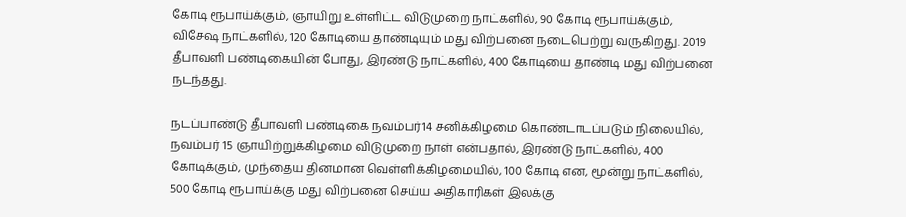கோடி ரூபாய்க்கும், ஞாயிறு உள்ளிட்ட விடுமுறை நாட்களில், 90 கோடி ரூபாய்க்கும், விசேஷ நாட்களில், 120 கோடியை தாண்டியும் மது விற்பனை நடைபெற்று வருகிறது. 2019 தீபாவளி பண்டிகையின் போது, இரண்டு நாட்களில், 400 கோடியை தாண்டி மது விற்பனை நடந்தது.

நடப்பாண்டு தீபாவளி பண்டிகை நவம்பர்14 சனிக்கிழமை கொண்டாடப்படும் நிலையில், நவம்பர் 15 ஞாயிற்றுக்கிழமை விடுமுறை நாள் என்பதால், இரண்டு நாட்களில், 400 கோடிக்கும், முந்தைய தினமான வெள்ளிக்கிழமையில், 100 கோடி என, மூன்று நாட்களில், 500 கோடி ரூபாய்க்கு மது விற்பனை செய்ய அதிகாரிகள் இலக்கு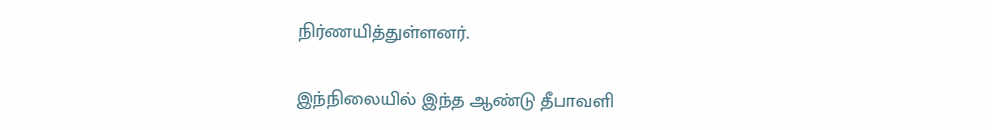நிர்ணயித்துள்ளனர்.

இந்நிலையில் இந்த ஆண்டு தீபாவளி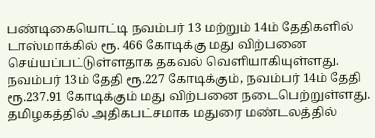பண்டிகையொட்டி நவம்பர் 13 மற்றும் 14ம் தேதிகளில் டாஸ்மாக்கில் ரூ. 466 கோடிக்கு மது விற்பனை செய்யப்பட்டுள்ளதாக தகவல் வெளியாகியுள்ளது. நவம்பர் 13ம் தேதி ரூ.227 கோடிக்கும், நவம்பர் 14ம் தேதி ரூ.237.91 கோடிக்கும் மது விற்பனை நடைபெற்றுள்ளது. தமிழகத்தில் அதிகபட்சமாக மதுரை மண்டலத்தில்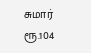சுமார் ரூ.104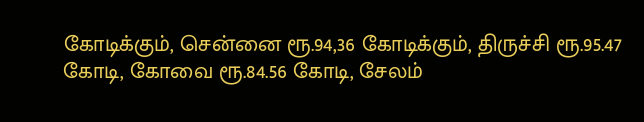கோடிக்கும், சென்னை ரூ.94,36 கோடிக்கும், திருச்சி ரூ.95.47 கோடி, கோவை ரூ.84.56 கோடி, சேலம்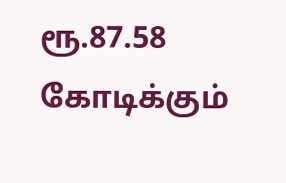ரூ.87.58 கோடிக்கும்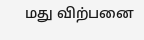மது விற்பனை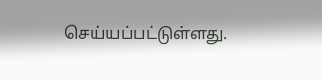செய்யப்பட்டுள்ளது.